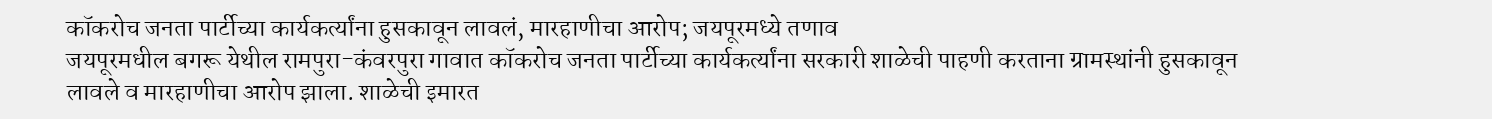कॉकरोच जनता पार्टीच्या कार्यकर्त्यांना हुसकावून लावलं, मारहाणीचा आरोप; जयपूरमध्ये तणाव
जयपूरमधील बगरू येथील रामपुरा-कंवरपुरा गावात कॉकरोच जनता पार्टीच्या कार्यकर्त्यांना सरकारी शाळेची पाहणी करताना ग्रामस्थांनी हुसकावून लावले व मारहाणीचा आरोप झाला. शाळेची इमारत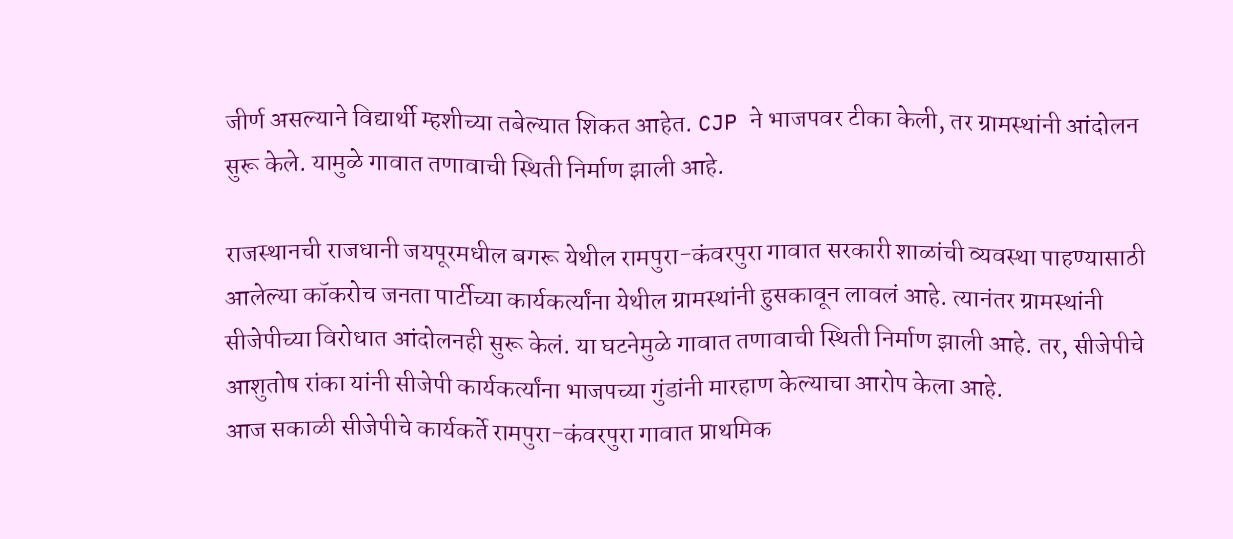जीर्ण असल्याने विद्यार्थी म्हशीच्या तबेल्यात शिकत आहेत. CJP ने भाजपवर टीका केली, तर ग्रामस्थांनी आंदोलन सुरू केले. यामुळे गावात तणावाची स्थिती निर्माण झाली आहे.

राजस्थानची राजधानी जयपूरमधील बगरू येथील रामपुरा-कंवरपुरा गावात सरकारी शाळांची व्यवस्था पाहण्यासाठी आलेल्या कॉकरोच जनता पार्टीच्या कार्यकर्त्यांना येथील ग्रामस्थांनी हुसकावून लावलं आहे. त्यानंतर ग्रामस्थांनी सीजेपीच्या विरोधात आंदोलनही सुरू केलं. या घटनेमुळे गावात तणावाची स्थिती निर्माण झाली आहे. तर, सीजेपीचे आशुतोष रांका यांनी सीजेपी कार्यकर्त्यांना भाजपच्या गुंडांनी मारहाण केल्याचा आरोप केला आहे.
आज सकाळी सीजेपीचे कार्यकर्ते रामपुरा-कंवरपुरा गावात प्राथमिक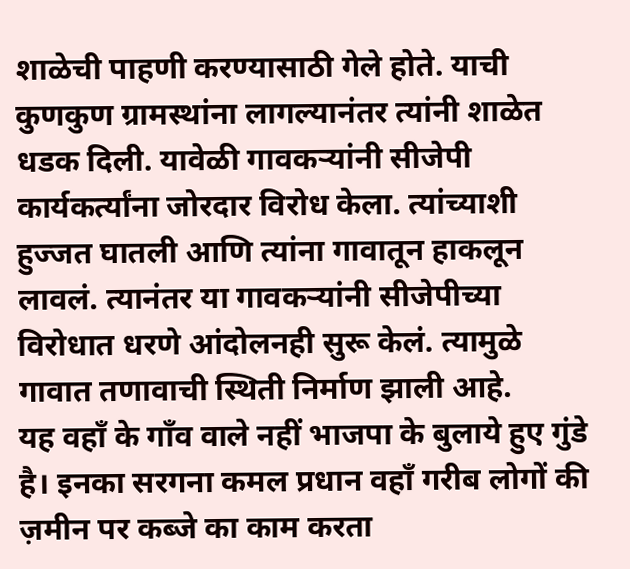शाळेची पाहणी करण्यासाठी गेले होते. याची कुणकुण ग्रामस्थांना लागल्यानंतर त्यांनी शाळेत धडक दिली. यावेळी गावकऱ्यांनी सीजेपी कार्यकर्त्यांना जोरदार विरोध केला. त्यांच्याशी हुज्जत घातली आणि त्यांना गावातून हाकलून लावलं. त्यानंतर या गावकऱ्यांनी सीजेपीच्या विरोधात धरणे आंदोलनही सुरू केलं. त्यामुळे गावात तणावाची स्थिती निर्माण झाली आहे.
यह वहाँ के गाँव वाले नहीं भाजपा के बुलाये हुए गुंडे है। इनका सरगना कमल प्रधान वहाँ गरीब लोगों की ज़मीन पर कब्जे का काम करता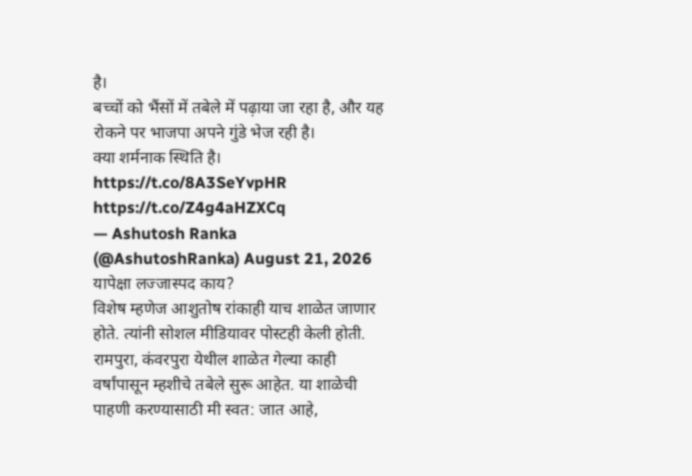है।
बच्चों को भैंसों में तबेले में पढ़ाया जा रहा है, और यह रोकने पर भाजपा अपने गुंडे भेज रही है।
क्या शर्मनाक स्थिति है। https://t.co/8A3SeYvpHR https://t.co/Z4g4aHZXCq
— Ashutosh Ranka (@AshutoshRanka) August 21, 2026
यापेक्षा लज्जास्पद काय?
विशेष म्हणेज आशुतोष रांकाही याच शाळेत जाणार होते. त्यांनी सोशल मीडियावर पोस्टही केली होती. रामपुरा, कंवरपुरा येथील शाळेत गेल्या काही वर्षांपासून म्हशीचे तबेले सुरू आहेत. या शाळेची पाहणी करण्यासाठी मी स्वत: जात आहे,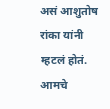असं आशुतोष रांका यांनी म्हटलं होतं. आमचे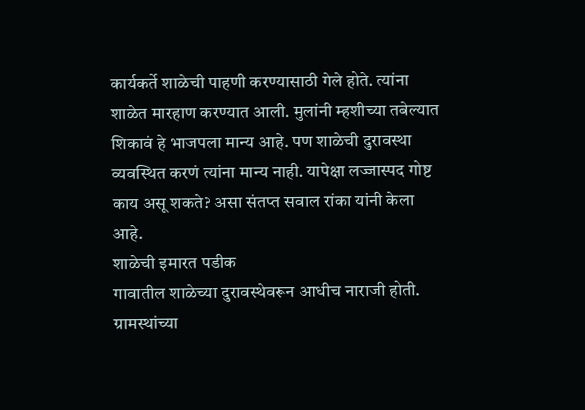कार्यकर्ते शाळेची पाहणी करण्यासाठी गेले होते. त्यांना शाळेत मारहाण करण्यात आली. मुलांनी म्हशीच्या तबेल्यात शिकावं हे भाजपला मान्य आहे. पण शाळेची दुरावस्था व्यवस्थित करणं त्यांना मान्य नाही. यापेक्षा लज्जास्पद गोष्ट काय असू शकते? असा संतप्त सवाल रांका यांनी केला आहे.
शाळेची इमारत पडीक
गावातील शाळेच्या दुरावस्थेवरून आधीच नाराजी होती. ग्रामस्थांच्या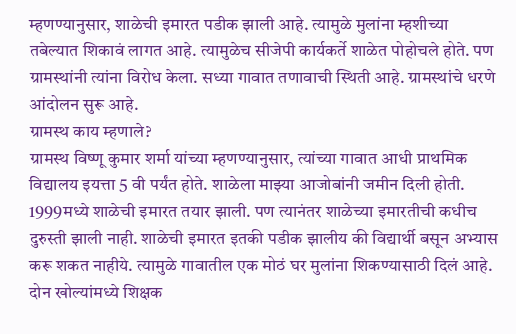म्हणण्यानुसार, शाळेची इमारत पडीक झाली आहे. त्यामुळे मुलांना म्हशीच्या तबेल्यात शिकावं लागत आहे. त्यामुळेच सीजेपी कार्यकर्ते शाळेत पोहोचले होते. पण ग्रामस्थांनी त्यांना विरोध केला. सध्या गावात तणावाची स्थिती आहे. ग्रामस्थांचे धरणे आंदोलन सुरू आहे.
ग्रामस्थ काय म्हणाले?
ग्रामस्थ विष्णू कुमार शर्मा यांच्या म्हणण्यानुसार, त्यांच्या गावात आधी प्राथमिक विद्यालय इयत्ता 5 वी पर्यंत होते. शाळेला माझ्या आजोबांनी जमीन दिली होती. 1999मध्ये शाळेची इमारत तयार झाली. पण त्यानंतर शाळेच्या इमारतीची कधीच दुरुस्ती झाली नाही. शाळेची इमारत इतकी पडीक झालीय की विद्यार्थी बसून अभ्यास करू शकत नाहीये. त्यामुळे गावातील एक मोठं घर मुलांना शिकण्यासाठी दिलं आहे. दोन खोल्यांमध्ये शिक्षक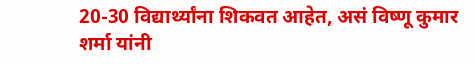20-30 विद्यार्थ्यांना शिकवत आहेत, असं विष्णू कुमार शर्मा यांनी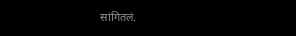सांगितलं.